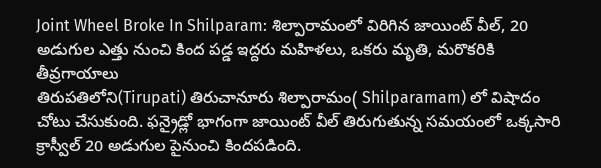Joint Wheel Broke In Shilparam: శిల్పారామంలో విరిగిన జాయింట్ వీల్, 20 అడుగుల ఎత్తు నుంచి కింద పడ్డ ఇద్దరు మహిళలు, ఒకరు మృతి, మరొకరికి తీవ్రగాయాలు
తిరుపతిలోని(Tirupati) తిరుచానూరు శిల్పారామం( Shilparamam) లో విషాదం చోటు చేసుకుంది. ఫన్రైడ్లో భాగంగా జాయింట్ వీల్ తిరుగుతున్న సమయంలో ఒక్కసారి క్రాస్వీల్ 20 అడుగుల పైనుంచి కిందపడింది.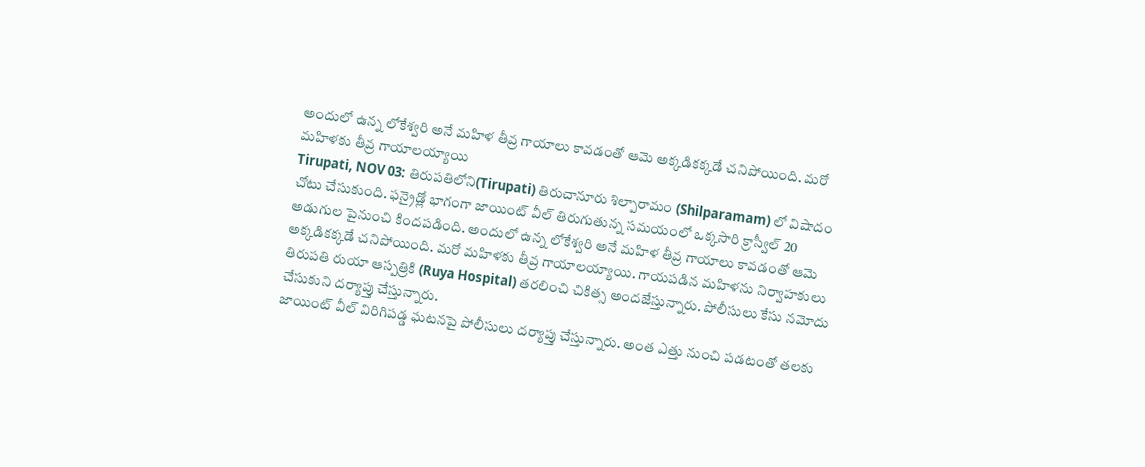అందులో ఉన్న లోకేశ్వరి అనే మహిళ తీవ్ర గాయాలు కావడంతో ఆమె అక్కడికక్కడే చనిపోయింది. మరో మహిళకు తీవ్ర గాయాలయ్యాయి
Tirupati, NOV 03: తిరుపతిలోని(Tirupati) తిరుచానూరు శిల్పారామం (Shilparamam) లో విషాదం చోటు చేసుకుంది. ఫన్రైడ్లో భాగంగా జాయింట్ వీల్ తిరుగుతున్న సమయంలో ఒక్కసారి క్రాస్వీల్ 20 అడుగుల పైనుంచి కిందపడింది. అందులో ఉన్న లోకేశ్వరి అనే మహిళ తీవ్ర గాయాలు కావడంతో ఆమె అక్కడికక్కడే చనిపోయింది. మరో మహిళకు తీవ్ర గాయాలయ్యాయి. గాయపడిన మహిళను నిర్వాహకులు తిరుపతి రుయా ఆస్పత్రికి (Ruya Hospital) తరలించి చికిత్స అందజేస్తున్నారు. పోలీసులు కేసు నమోదు చేసుకుని దర్యాప్తు చేస్తున్నారు.
జాయింట్ వీల్ విరిగిపడ్డ ఘటనపై పోలీసులు దర్యాప్తు చేస్తున్నారు. అంత ఎత్తు నుంచి పడటంతో తలకు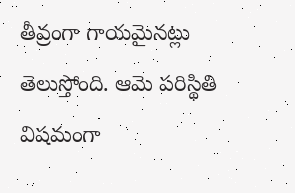తీవ్రంగా గాయమైనట్లు తెలుస్తోంది. ఆమె పరిస్థితి విషమంగా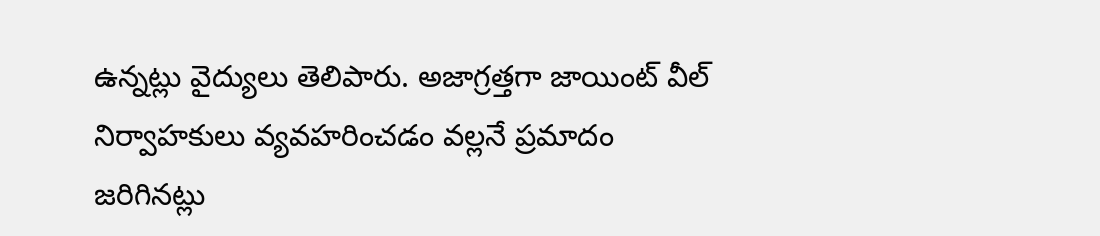ఉన్నట్లు వైద్యులు తెలిపారు. అజాగ్రత్తగా జాయింట్ వీల్ నిర్వాహకులు వ్యవహరించడం వల్లనే ప్రమాదం జరిగినట్లు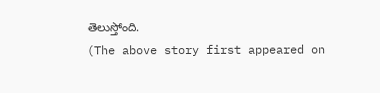తెలుస్తోంది.
(The above story first appeared on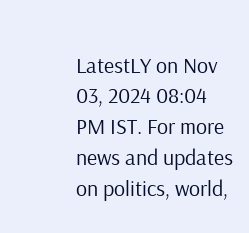LatestLY on Nov 03, 2024 08:04 PM IST. For more news and updates on politics, world,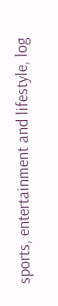sports, entertainment and lifestyle, log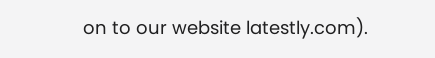on to our website latestly.com).